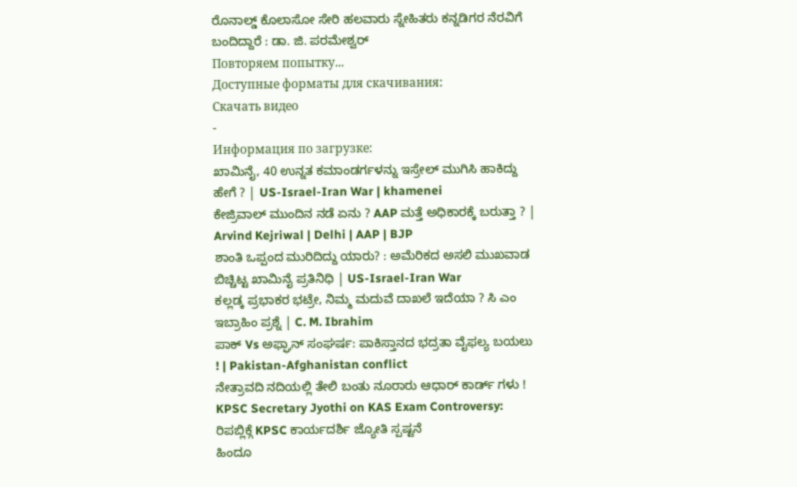ರೊನಾಲ್ಡ್ ಕೊಲಾಸೋ ಸೇರಿ ಹಲವಾರು ಸ್ನೇಹಿತರು ಕನ್ನಡಿಗರ ನೆರವಿಗೆ ಬಂದಿದ್ದಾರೆ : ಡಾ. ಜಿ. ಪರಮೇಶ್ವರ್
Повторяем попытку...
Доступные форматы для скачивания:
Скачать видео
-
Информация по загрузке:
ಖಾಮಿನೈ, 40 ಉನ್ನತ ಕಮಾಂಡರ್ಗಳನ್ನು ಇಸ್ರೇಲ್ ಮುಗಿಸಿ ಹಾಕಿದ್ದು ಹೇಗೆ ? | US-Israel-Iran War | khamenei
ಕೇಜ್ರಿವಾಲ್ ಮುಂದಿನ ನಡೆ ಏನು ? AAP ಮತ್ತೆ ಅಧಿಕಾರಕ್ಕೆ ಬರುತ್ತಾ ? | Arvind Kejriwal | Delhi | AAP | BJP
ಶಾಂತಿ ಒಪ್ಪಂದ ಮುರಿದಿದ್ದು ಯಾರು? : ಅಮೆರಿಕದ ಅಸಲಿ ಮುಖವಾಡ ಬಿಚ್ಚಿಟ್ಟ ಖಾಮಿನೈ ಪ್ರತಿನಿಧಿ | US-Israel-Iran War
ಕಲ್ಲಡ್ಕ ಪ್ರಭಾಕರ ಭಟ್ರೇ, ನಿಮ್ಮ ಮದುವೆ ದಾಖಲೆ ಇದೆಯಾ ? ಸಿ ಎಂ ಇಬ್ರಾಹಿಂ ಪ್ರಶ್ನೆ | C. M. Ibrahim
ಪಾಕ್ Vs ಅಫ್ಘಾನ್ ಸಂಘರ್ಷ: ಪಾಕಿಸ್ತಾನದ ಭದ್ರತಾ ವೈಫಲ್ಯ ಬಯಲು ! | Pakistan-Afghanistan conflict
ನೇತ್ರಾವದಿ ನದಿಯಲ್ಲಿ ತೇಲಿ ಬಂತು ನೂರಾರು ಆಧಾರ್ ಕಾರ್ಡ್ ಗಳು !
KPSC Secretary Jyothi on KAS Exam Controversy: ರಿಪಬ್ಲಿಕ್ಗೆ KPSC ಕಾರ್ಯದರ್ಶಿ ಜ್ಯೋತಿ ಸ್ಪಷ್ಟನೆ
ಹಿಂದೂ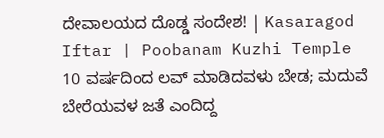ದೇವಾಲಯದ ದೊಡ್ಡ ಸಂದೇಶ! | Kasaragod Iftar | Poobanam Kuzhi Temple
10 ವರ್ಷದಿಂದ ಲವ್ ಮಾಡಿದವಳು ಬೇಡ; ಮದುವೆ ಬೇರೆಯವಳ ಜತೆ ಎಂದಿದ್ದ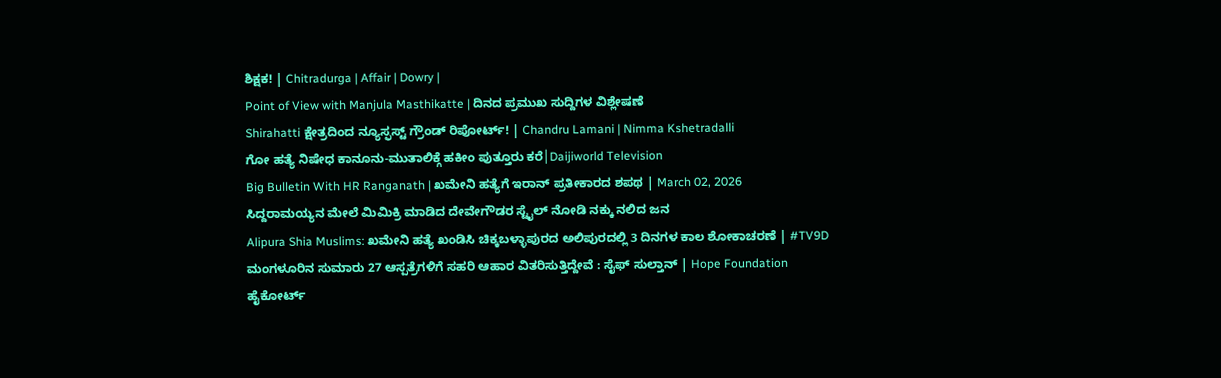ಶಿಕ್ಷಕ! | Chitradurga | Affair | Dowry |
Point of View with Manjula Masthikatte | ದಿನದ ಪ್ರಮುಖ ಸುದ್ದಿಗಳ ವಿಶ್ಲೇಷಣೆ
Shirahatti ಕ್ಷೇತ್ರದಿಂದ ನ್ಯೂಸ್ಫಸ್ಟ್ ಗ್ರೌಂಡ್ ರಿಪೋರ್ಟ್! | Chandru Lamani | Nimma Kshetradalli
ಗೋ ಹತ್ಯೆ ನಿಷೇಧ ಕಾನೂನು-ಮುತಾಲಿಕ್ಗೆ ಹಕೀಂ ಪುತ್ತೂರು ಕರೆ│Daijiworld Television
Big Bulletin With HR Ranganath | ಖಮೇನಿ ಹತ್ಯೆಗೆ ಇರಾನ್ ಪ್ರತೀಕಾರದ ಶಪಥ | March 02, 2026
ಸಿದ್ದರಾಮಯ್ಯನ ಮೇಲೆ ಮಿಮಿಕ್ರಿ ಮಾಡಿದ ದೇವೇಗೌಡರ ಸ್ಟೈಲ್ ನೋಡಿ ನಕ್ಕು ನಲಿದ ಜನ
Alipura Shia Muslims: ಖಮೇನಿ ಹತ್ಯೆ ಖಂಡಿಸಿ ಚಿಕ್ಕಬಳ್ಳಾಪುರದ ಅಲಿಪುರದಲ್ಲಿ 3 ದಿನಗಳ ಕಾಲ ಶೋಕಾಚರಣೆ | #TV9D
ಮಂಗಳೂರಿನ ಸುಮಾರು 27 ಆಸ್ಪತ್ರೆಗಳಿಗೆ ಸಹರಿ ಆಹಾರ ವಿತರಿಸುತ್ತಿದ್ದೇವೆ : ಸೈಫ್ ಸುಲ್ತಾನ್ | Hope Foundation
ಹೈಕೋರ್ಟ್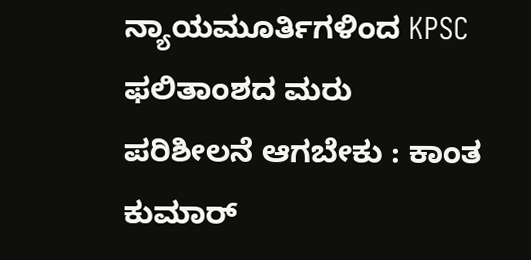ನ್ಯಾಯಮೂರ್ತಿಗಳಿಂದ KPSC ಫಲಿತಾಂಶದ ಮರು ಪರಿಶೀಲನೆ ಆಗಬೇಕು : ಕಾಂತ ಕುಮಾರ್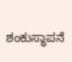ಶಂಕುಸ್ಥಾಪನೆ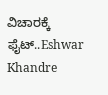ವಿಚಾರಕ್ಕೆ ಫೈಟ್..Eshwar Khandre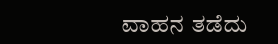ವಾಹನ ತಡೆದು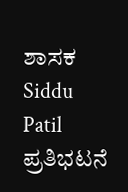ಶಾಸಕ Siddu Patil ಪ್ರತಿಭಟನೆ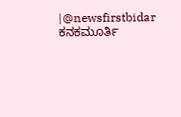|@newsfirstbidar
ಕನಕಮೂರ್ತಿ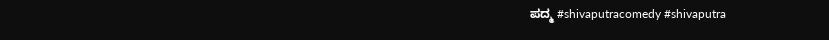ಪದ್ಮ #shivaputracomedy #shivaputra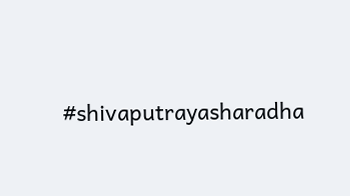#shivaputrayasharadha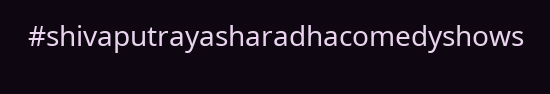#shivaputrayasharadhacomedyshows